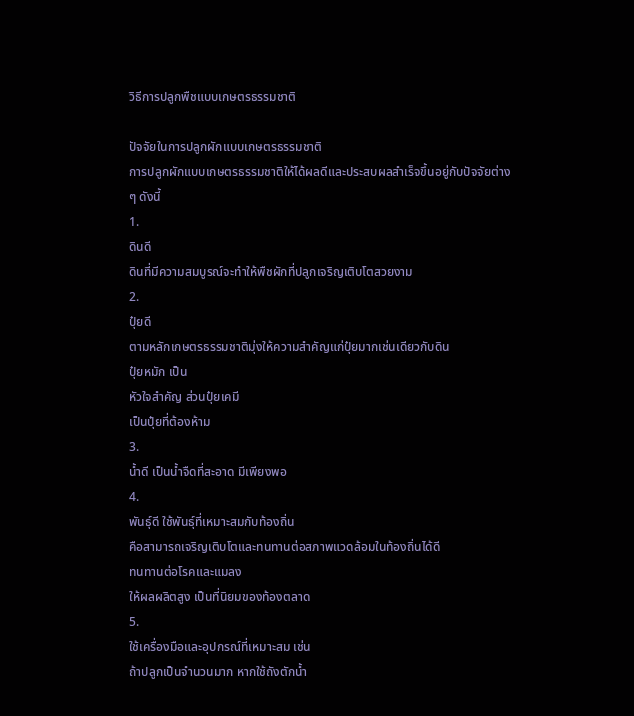วิธีการปลูกพืชแบบเกษตรธรรมชาติ

ปัจจัยในการปลูกผักแบบเกษตรธรรมชาติ
การปลูกผักแบบเกษตรธรรมชาติให้ได้ผลดีและประสบผลสำเร็จขึ้นอยู่กับปัจจัยต่าง
ๆ ดังนี้
1.
ดินดี
ดินที่มีความสมบูรณ์จะทำให้พืชผักที่ปลูกเจริญเติบโตสวยงาม
2.
ปุ๋ยดี
ตามหลักเกษตรธรรมชาติมุ่งให้ความสำคัญแก่ปุ๋ยมากเช่นเดียวกับดิน
ปุ๋ยหมัก เป็น
หัวใจสำคัญ ส่วนปุ๋ยเคมี
เป็นปุ๋ยที่ต้องห้าม
3.
น้ำดี เป็นน้ำจืดที่สะอาด มีเพียงพอ
4.
พันธุ์ดี ใช้พันธุ์ที่เหมาะสมกับท้องถิ่น
คือสามารถเจริญเติบโตและทนทานต่อสภาพแวดล้อมในท้องถิ่นได้ดี
ทนทานต่อโรคและแมลง
ให้ผลผลิตสูง เป็นที่นิยมของท้องตลาด
5.
ใช้เครื่องมือและอุปกรณ์ที่เหมาะสม เช่น
ถ้าปลูกเป็นจำนวนมาก หากใช้ถังตักน้ำ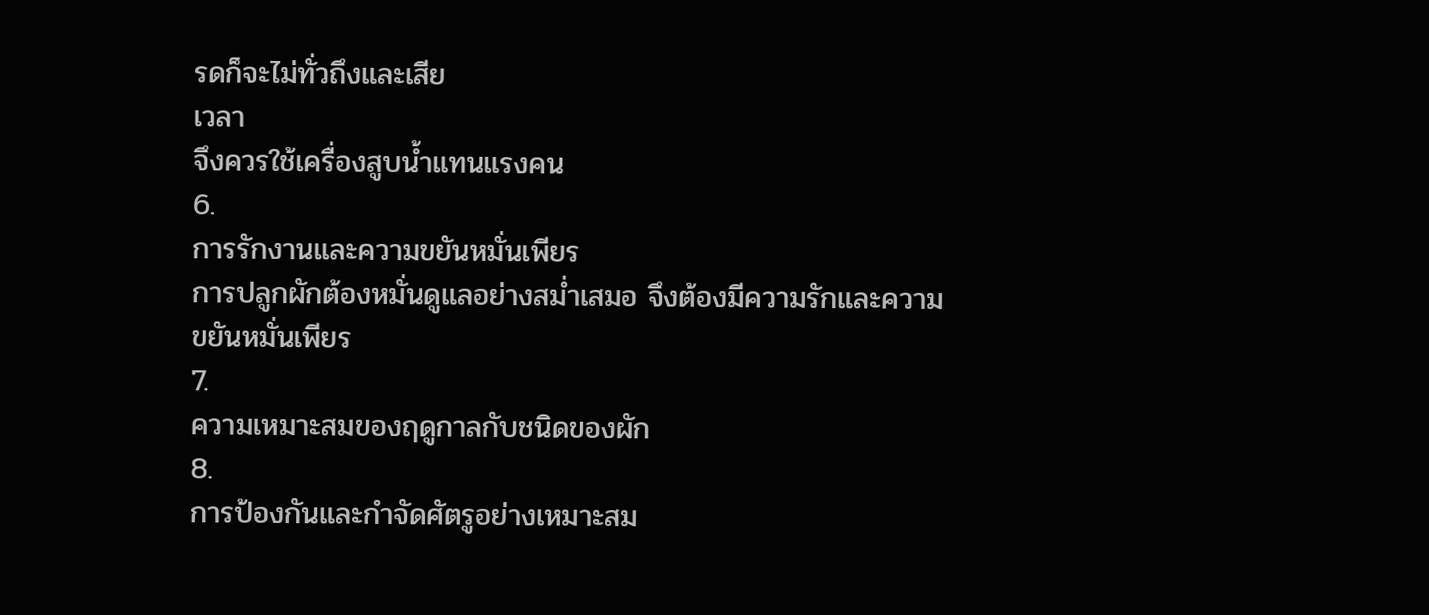รดก็จะไม่ทั่วถึงและเสีย
เวลา
จึงควรใช้เครื่องสูบน้ำแทนแรงคน
6.
การรักงานและความขยันหมั่นเพียร
การปลูกผักต้องหมั่นดูแลอย่างสม่ำเสมอ จึงต้องมีความรักและความ
ขยันหมั่นเพียร
7.
ความเหมาะสมของฤดูกาลกับชนิดของผัก
8.
การป้องกันและกำจัดศัตรูอย่างเหมาะสม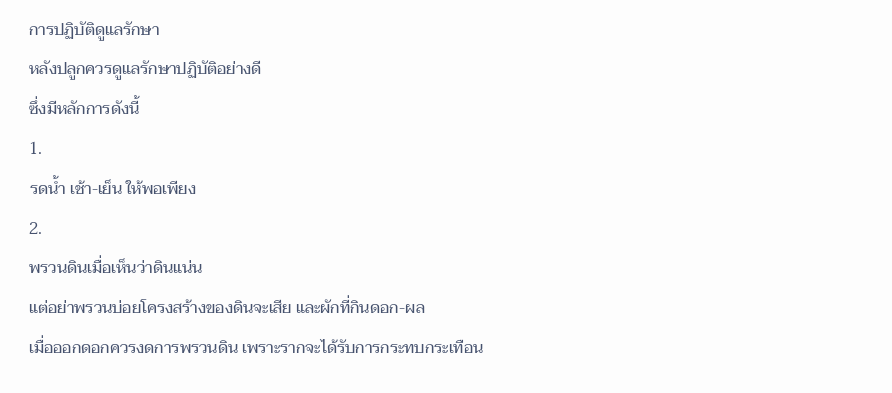การปฏิบัติดูแลรักษา
หลังปลูกควรดูแลรักษาปฏิบัติอย่างดี
ซึ่งมีหลักการดังนี้
1.
รดน้ำ เช้า-เย็น ให้พอเพียง
2.
พรวนดินเมื่อเห็นว่าดินแน่น
แต่อย่าพรวนบ่อยโครงสร้างของดินจะเสีย และผักที่กินดอก-ผล
เมื่อออกดอกควรงดการพรวนดิน เพราะรากจะได้รับการกระทบกระเทือน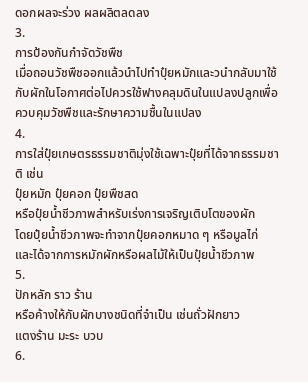ดอกผลจะร่วง ผลผลิตลดลง
3.
การป้องกันกำจัดวัชพืช
เมื่อถอนวัชพืชออกแล้วนำไปทำปุ๋ยหมักและวนำกลับมาใช้กับผักในโอกาศต่อไปควรใช้ฟางคลุมดินในแปลงปลูกเพื่อควบคุมวัชพืชและรักษาความชื้นในแปลง
4.
การใส่ปุ๋ยเกษตรธรรมชาติมุ่งใช้เฉพาะปุ๋ยที่ได้จากธรรมชาติ เช่น
ปุ๋ยหมัก ปุ๋ยคอก ปุ๋ยพืชสด
หรือปุ๋ยน้ำชีวภาพสำหรับเร่งการเจริญเติบโตของผัก
โดยปุ๋ยน้ำชีวภาพจะทำจากปุ๋ยคอกหมาด ๆ หรือมูลไก่
และได้จากการหมักผักหรือผลไม้ให้เป็นปุ๋ยน้ำชีวภาพ
5.
ปักหลัก ราว ร้าน
หรือค้างให้กับผักบางชนิดที่จำเป็น เช่นถั่วฝักยาว
แตงร้าน มะระ บวบ
6.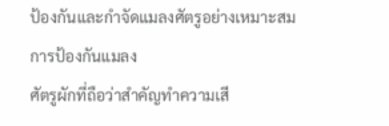ป้องกันและกำจัดแมลงศัตรูอย่างเหมาะสม
การป้องกันแมลง
ศัตรูผักที่ถือว่าสำคัญทำความเสี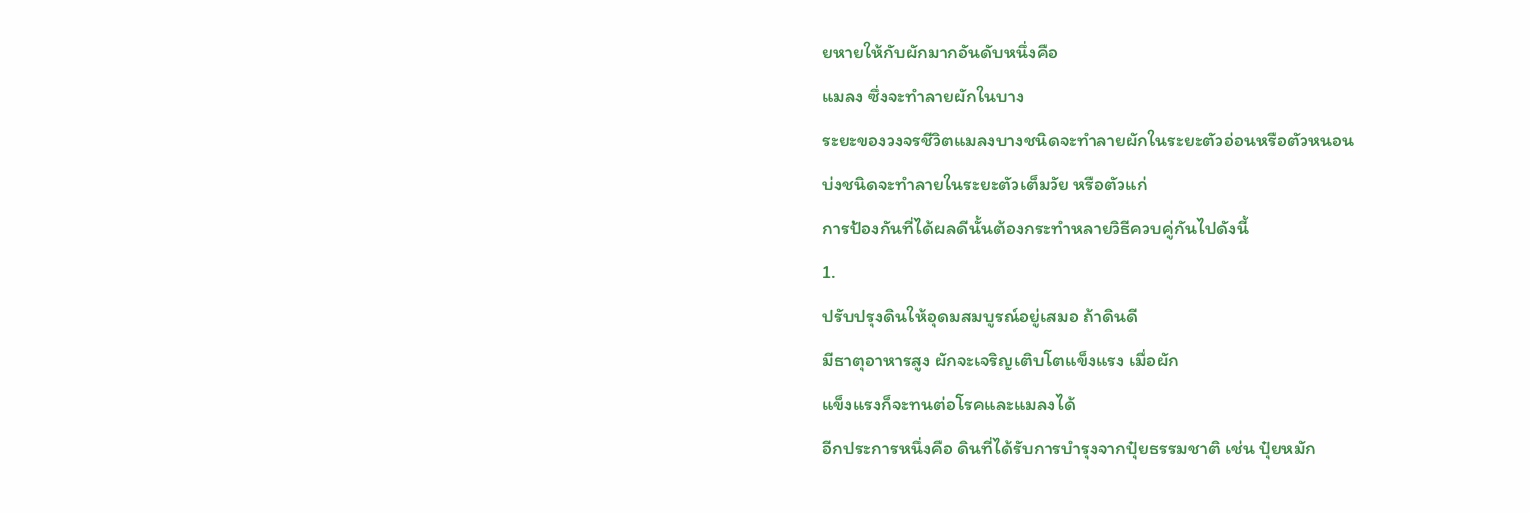ยหายให้กับผักมากอันดับหนึ่งคือ
แมลง ซึ่งจะทำลายผักในบาง
ระยะของวงจรชีวิตแมลงบางชนิดจะทำลายผักในระยะตัวอ่อนหรือตัวหนอน
บ่งชนิดจะทำลายในระยะตัวเต็มวัย หรือตัวแก่
การป้องกันที่ได้ผลดีนั้นต้องกระทำหลายวิธีควบคู่กันไปดังนี้
1.
ปรับปรุงดินให้อุดมสมบูรณ์อยู่เสมอ ถ้าดินดี
มีธาตุอาหารสูง ผักจะเจริญเติบโตแข็งแรง เมื่อผัก
แข็งแรงก็จะทนต่อโรคและแมลงได้
อีกประการหนึ่งคือ ดินที่ได้รับการบำรุงจากปุ๋ยธรรมชาติ เช่น ปุ๋ยหมัก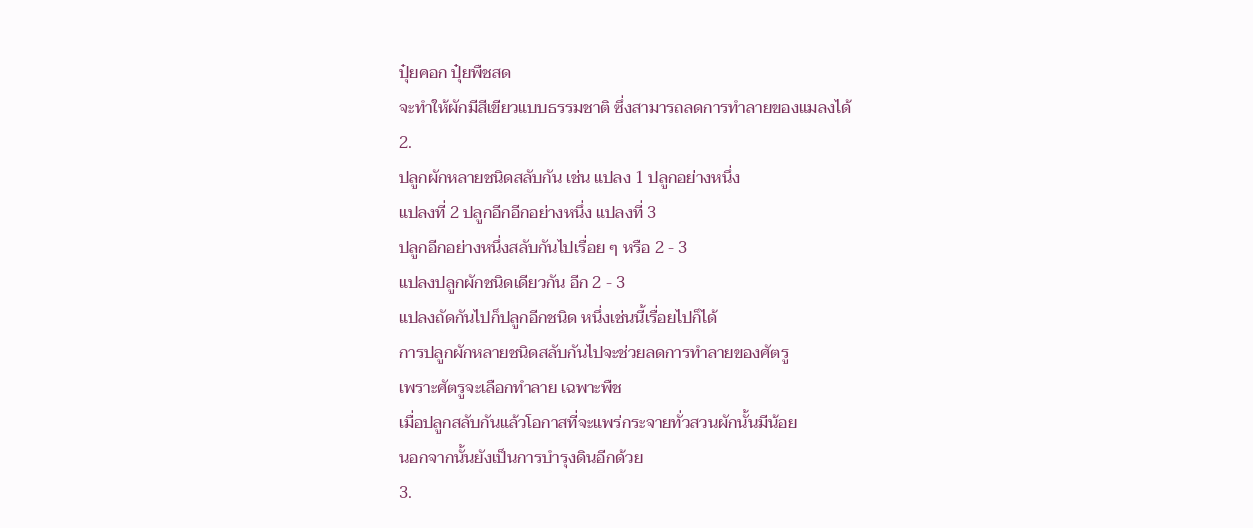ปุ๋ยคอก ปุ๋ยพืชสด
จะทำให้ผักมีสีเขียวแบบธรรมชาติ ซึ่งสามารถลดการทำลายของแมลงได้
2.
ปลูกผักหลายชนิดสลับกัน เช่น แปลง 1 ปลูกอย่างหนึ่ง
แปลงที่ 2 ปลูกอีกอีกอย่างหนึ่ง แปลงที่ 3
ปลูกอีกอย่างหนึ่งสลับกันไปเรื่อย ๆ หรือ 2 - 3
แปลงปลูกผักชนิดเดียวกัน อีก 2 - 3
แปลงถัดกันไปก็ปลูกอีกชนิด หนึ่งเช่นนี้เรื่อยไปก็ได้
การปลูกผักหลายชนิดสลับกันไปจะช่วยลดการทำลายของศัตรู
เพราะศัตรูจะเลือกทำลาย เฉพาะพืช
เมื่อปลูกสลับกันแล้วโอกาสที่จะแพร่กระจายทั่วสวนผักนั้นมีน้อย
นอกจากนั้นยังเป็นการบำรุงดินอีกด้วย
3.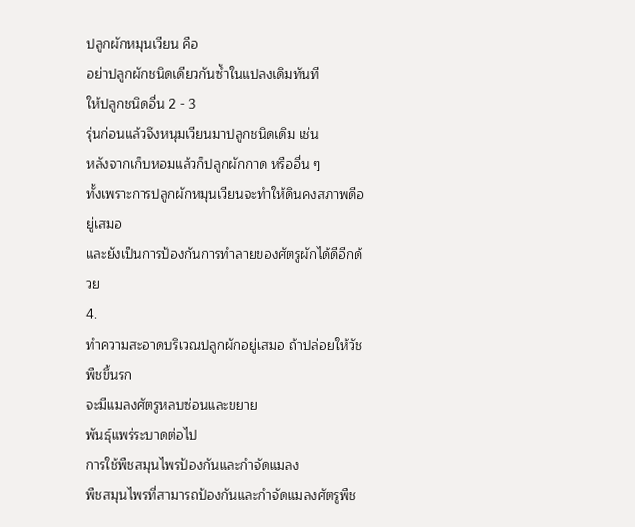ปลูกผักหมุนเวียน คือ
อย่าปลูกผักชนิดเดียวกันซ้ำในแปลงเดิมทันที
ให้ปลูกชนิดอื่น 2 - 3
รุ่นก่อนแล้วจึงหนุมเวียนมาปลูกชนิดเดิม เช่น
หลังจากเก็บหอมแล้วก็ปลูกผักกาด หรืออื่น ๆ
ทั้งเพราะการปลูกผักหมุนเวียนจะทำให้ดินคงสภาพดีอยู่เสมอ
และยังเป็นการป้องกันการทำลายของศัตรูผักได้ดีอีกด้วย
4.
ทำความสะอาดบริเวณปลูกผักอยู่เสมอ ถ้าปล่อยให้วัชพืชขึ้นรก
จะมีแมลงศัตรูหลบซ่อนและขยาย
พันธุ์แพร่ระบาดต่อไป
การใช้พืชสมุนไพรป้องกันและกำจัดแมลง
พืชสมุนไพรที่สามารถป้องกันและกำจัดแมลงศัตรูพืช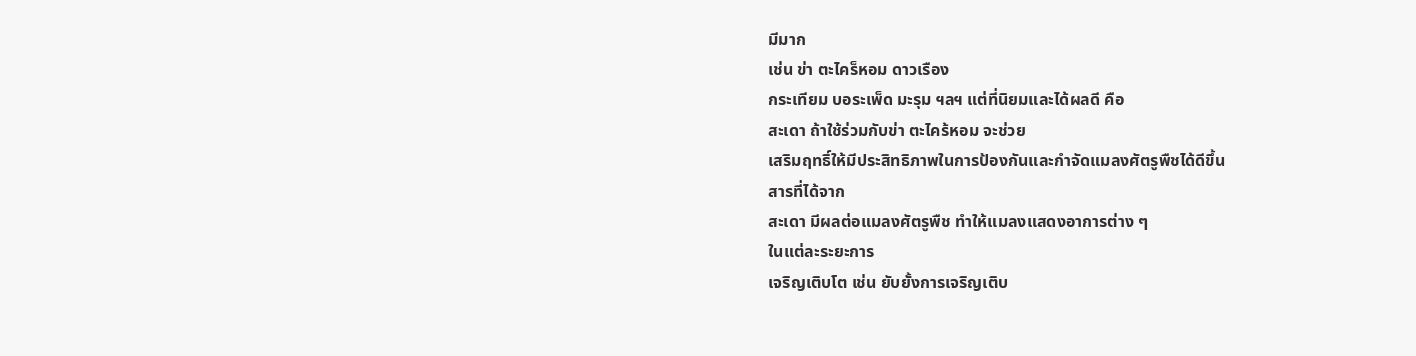มีมาก
เช่น ข่า ตะไคร็หอม ดาวเรือง
กระเทียม บอระเพ็ด มะรุม ฯลฯ แต่ที่นิยมและได้ผลดี คือ
สะเดา ถ้าใช้ร่วมกับข่า ตะไคร้หอม จะช่วย
เสริมฤทธิ์ให้มีประสิทธิภาพในการป้องกันและกำจัดแมลงศัตรูพืชได้ดีขึ้น
สารที่ได้จาก
สะเดา มีผลต่อแมลงศัตรูพืช ทำให้แมลงแสดงอาการต่าง ๆ
ในแต่ละระยะการ
เจริญเติบโต เช่น ยับยั้งการเจริญเติบ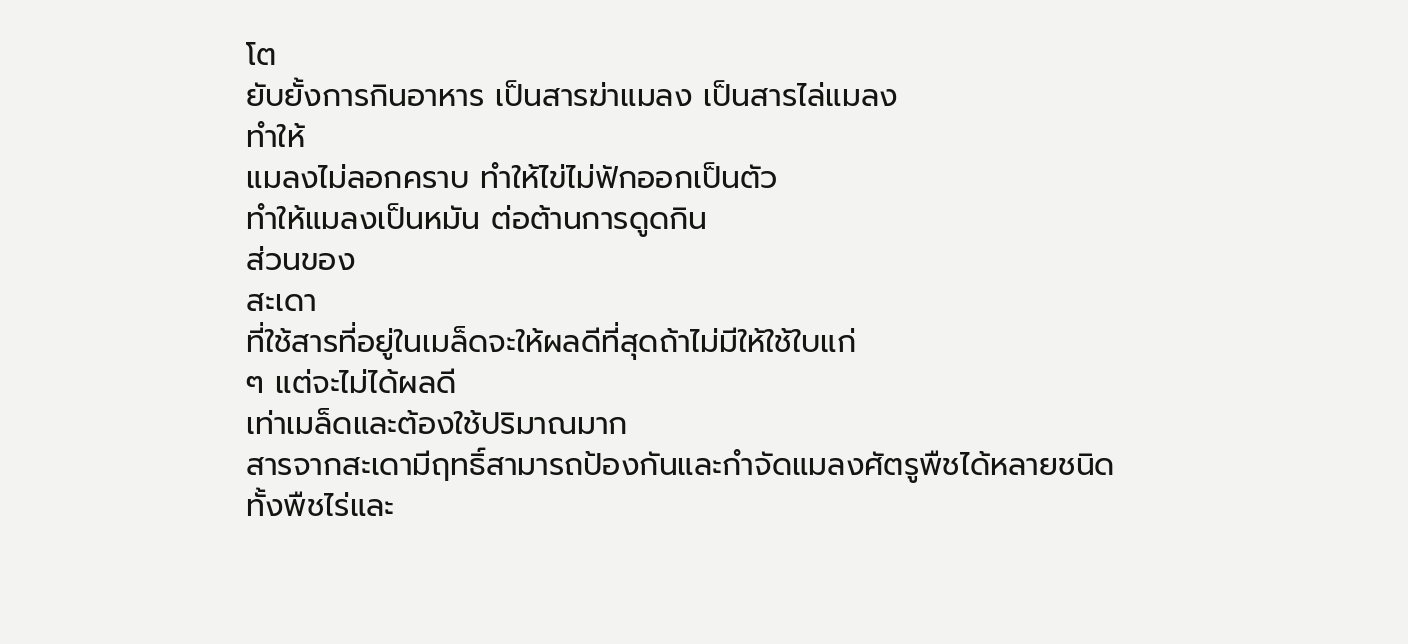โต
ยับยั้งการกินอาหาร เป็นสารฆ่าแมลง เป็นสารไล่แมลง
ทำให้
แมลงไม่ลอกคราบ ทำให้ไข่ไม่ฟักออกเป็นตัว
ทำให้แมลงเป็นหมัน ต่อต้านการดูดกิน
ส่วนของ
สะเดา
ที่ใช้สารที่อยู่ในเมล็ดจะให้ผลดีที่สุดถ้าไม่มีให้ใช้ใบแก่
ๆ แต่จะไม่ได้ผลดี
เท่าเมล็ดและต้องใช้ปริมาณมาก
สารจากสะเดามีฤทธิ์สามารถป้องกันและกำจัดแมลงศัตรูพืชได้หลายชนิด
ทั้งพืชไร่และ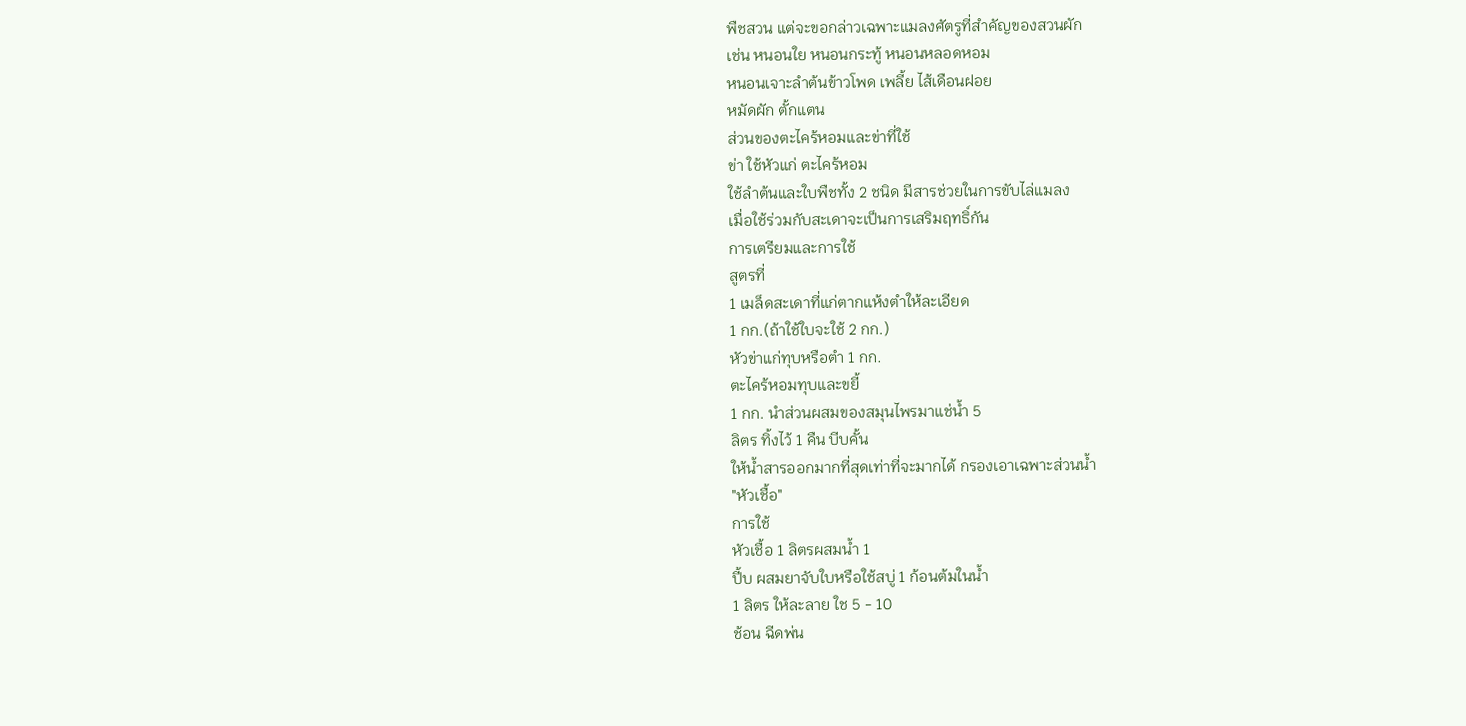พืชสวน แต่จะขอกล่าวเฉพาะแมลงศัตรูที่สำคัญของสวนผัก
เช่น หนอนใย หนอนกระทู้ หนอนหลอดหอม
หนอนเจาะลำต้นข้าวโพด เพลี้ย ไส้เดือนฝอย
หมัดผัก ตั้กแตน
ส่วนของตะไคร้หอมและข่าที่ใช้
ข่า ใช้หัวแก่ ตะไคร้หอม
ใช้ลำต้นและใบพืชทั้ง 2 ชนิด มีสารช่วยในการขับไล่แมลง
เมื่อใช้ร่วมกับสะเดาจะเป็นการเสริมฤทธิ์กัน
การเตรียมและการใช้
สูตรที่
1 เมล็ดสะเดาที่แก่ตากแห้งตำให้ละเอียด
1 กก.(ถ้าใช้ใบจะใช้ 2 กก.)
หัวข่าแก่ทุบหรือตำ 1 กก.
ตะไคร้หอมทุบและขยี้
1 กก. นำส่วนผสมของสมุนไพรมาแช่น้ำ 5
ลิตร ทิ้งไว้ 1 คืน บีบคั้น
ให้น้ำสารออกมากที่สุดเท่าที่จะมากได้ กรองเอาเฉพาะส่วนน้ำ
"หัวเชื้อ"
การใช้
หัวเชื้อ 1 ลิตรผสมน้ำ 1
ปี้บ ผสมยาจับใบหรือใช้สบู่ 1 ก้อนต้มในน้ำ
1 ลิตร ให้ละลาย ใช 5 - 10
ช้อน ฉีดพ่น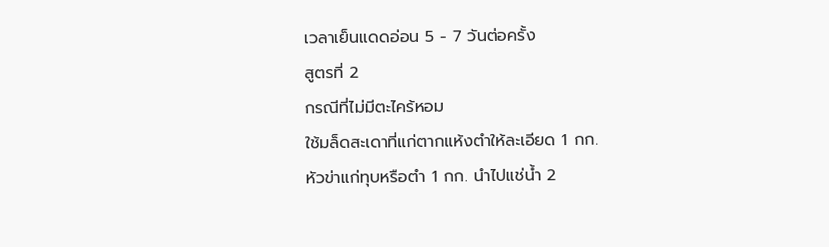เวลาเย็นแดดอ่อน 5 - 7 วันต่อครั้ง
สูตรที่ 2
กรณีที่ไม่มีตะไคร้หอม
ใช้มล็ดสะเดาที่แก่ตากแห้งตำให้ละเอียด 1 กก.
หัวข่าแก่ทุบหรือตำ 1 กก. นำไปแช่น้ำ 2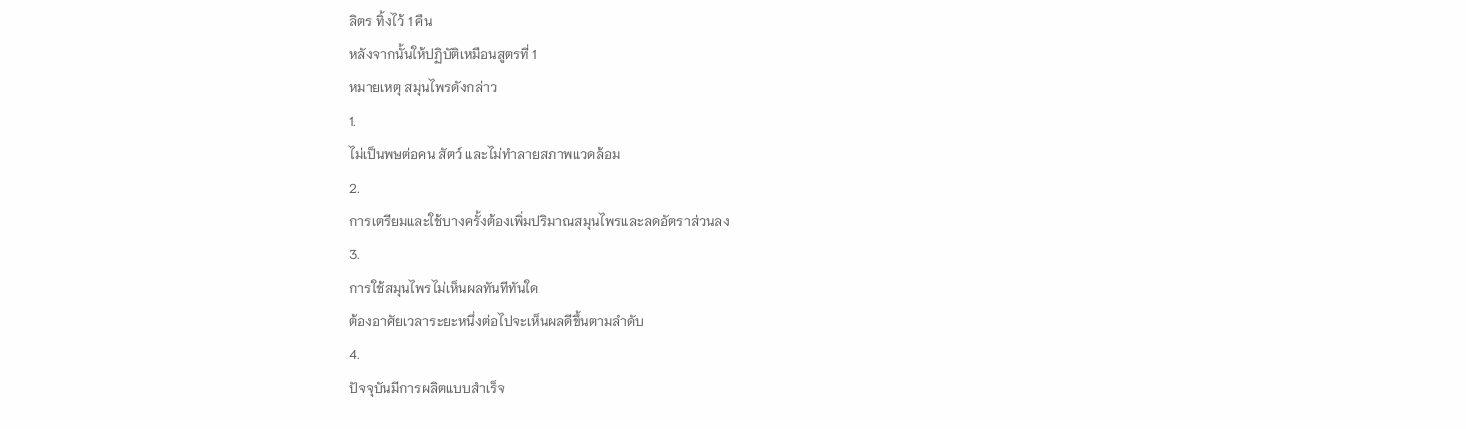ลิตร ทิ้งไว้ 1 คืน
หลังจากนั้นให้ปฏิบัติเหมือนสูตรที่ 1
หมายเหตุ สมุนไพรดังกล่าว
1.
ไม่เป็นพษต่อคน สัตว์ และไม่ทำลายสภาพแวดล้อม
2.
การเตรียมและใช้บางครั้งต้องเพิ่มปริมาณสมุนไพรและลดอัตราส่วนลง
3.
การใช้สมุนไพรไม่เห็นผลทันทีทันใด
ต้องอาศัยเวลาระยะหนึ่งต่อไปจะเห็นผลดีขึ้นตามลำดับ
4.
ปัจจุบันมีการผลิตแบบสำเร็จ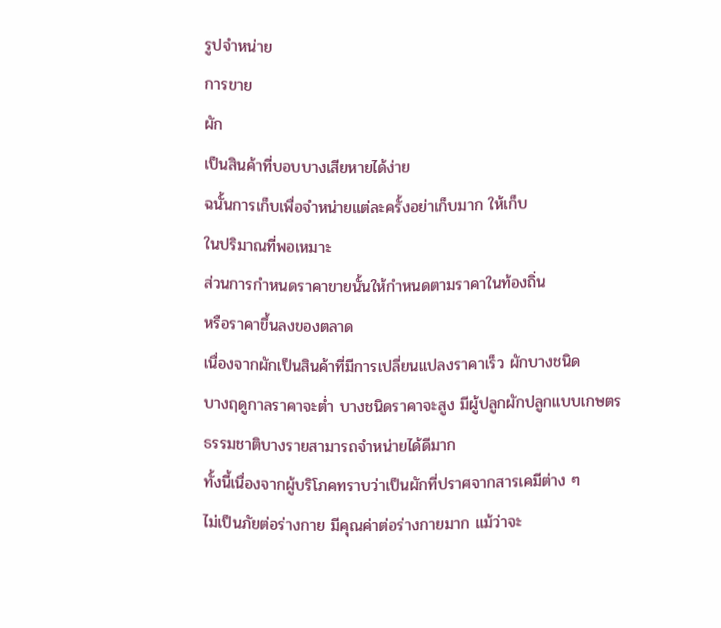รูปจำหน่าย
การขาย
ผัก
เป็นสินค้าที่บอบบางเสียหายได้ง่าย
ฉนั้นการเก็บเพื่อจำหน่ายแต่ละครั้งอย่าเก็บมาก ให้เก็บ
ในปริมาณที่พอเหมาะ
ส่วนการกำหนดราคาขายนั้นให้กำหนดตามราคาในท้องถิ่น
หรือราคาขึ้นลงของตลาด
เนื่องจากผักเป็นสินค้าที่มีการเปลี่ยนแปลงราคาเร็ว ผักบางชนิด
บางฤดูกาลราคาจะต่ำ บางชนิดราคาจะสูง มีผู้ปลูกผักปลูกแบบเกษตร
ธรรมชาติบางรายสามารถจำหน่ายได้ดีมาก
ทั้งนี้เนื่องจากผู้บริโภคทราบว่าเป็นผักที่ปราศจากสารเคมีต่าง ๆ
ไม่เป็นภัยต่อร่างกาย มีคุณค่าต่อร่างกายมาก แม้ว่าจะ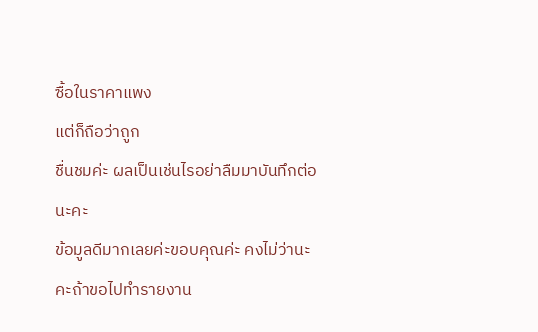ซื้อในราคาแพง
แต่ก็ถือว่าถูก
ชื่นชมค่ะ ผลเป็นเช่นไรอย่าลืมมาบันทึกต่อนะคะ
ข้อมูลดีมากเลยค่ะขอบคุณค่ะ คงไม่ว่านะคะถ้าขอไปทำรายงาน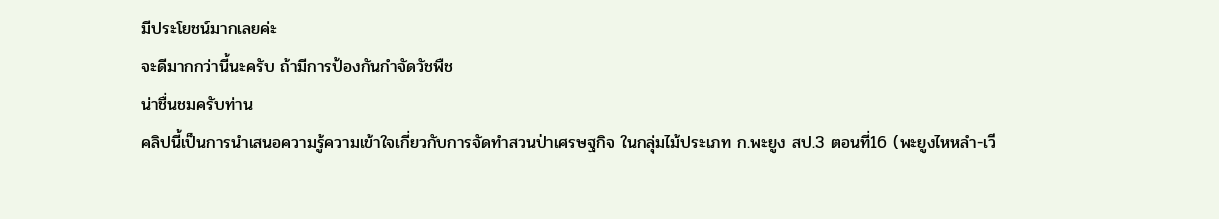มีประโยชน์มากเลยค่ะ
จะดีมากกว่านี้นะครับ ถ้ามีการป้องกันกำจัดวัชพืช
น่าชื่นชมครับท่าน
คลิปนี้เป็นการนำเสนอความรู้ความเข้าใจเกี่ยวกับการจัดทำสวนป่าเศรษฐกิจ ในกลุ่มไม้ประเภท ก.พะยูง สป.3 ตอนที่16 (พะยูงไหหลำ-เวี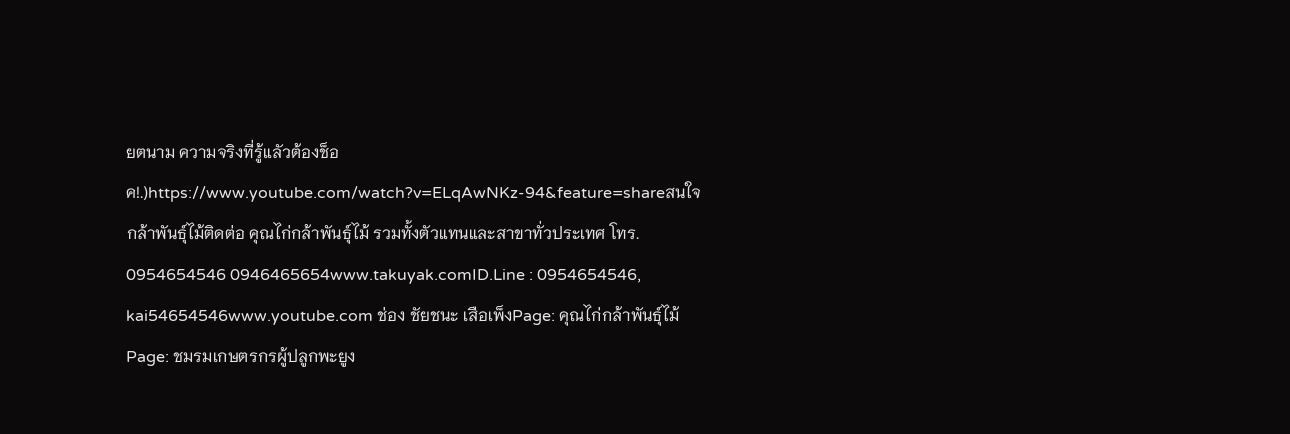ยตนาม ความจริงที่รู้แลัวต้องช็อค!.)https://www.youtube.com/watch?v=ELqAwNKz-94&feature=shareสนใจกล้าพันธุ์ไม้ติดต่อ คุณไก่กล้าพันธุ์ไม้ รวมทั้งตัวแทนและสาขาทั่วประเทศ โทร. 0954654546 0946465654www.takuyak.comID.Line : 0954654546, kai54654546www.youtube.com ช่อง ชัยชนะ เสือเพ็งPage: คุณไก่กล้าพันธุ์ไม้Page: ชมรมเกษตรกรผู้ปลูกพะยูง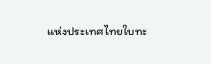แห่งประเทศไทยใบทะ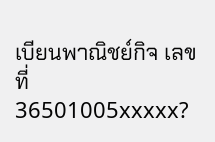เบียนพาณิชย์กิจ เลขที่36501005xxxxx?